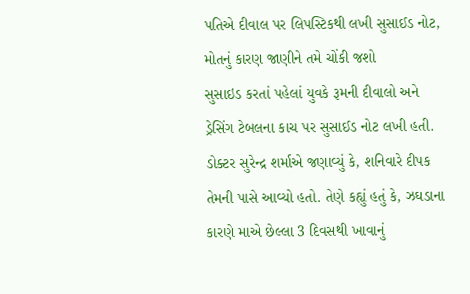પતિએ દીવાલ પર લિપસ્ટિકથી લખી સુસાઈડ નોટ, મોતનું કારણ જાણીને તમે ચોંકી જશો
સુસાઇડ કરતાં પહેલાં યુવકે રૂમની દીવાલો અને ડ્રેસિંગ ટેબલના કાચ પર સુસાઈડ નોટ લખી હતી.
ડોક્ટર સુરેન્દ્ર શર્માએ જણાવ્યું કે, શનિવારે દીપક તેમની પાસે આવ્યો હતો. તેણે કહ્યું હતું કે, ઝઘડાના કારણે માએ છેલ્લા 3 દિવસથી ખાવાનું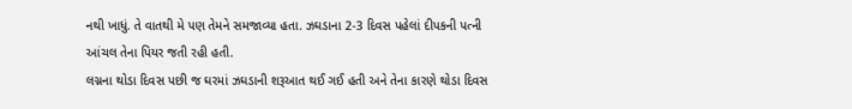નથી ખાધું. તે વાતથી મે પણ તેમને સમજાવ્યા હતા. ઝઘડાના 2-3 દિવસ પહેલાં દીપકની પત્ની આંચલ તેના પિયર જતી રહી હતી.
લગ્નના થોડા દિવસ પછી જ ઘરમાં ઝઘડાની શરૂઆત થઈ ગઈ હતી અને તેના કારણે થોડા દિવસ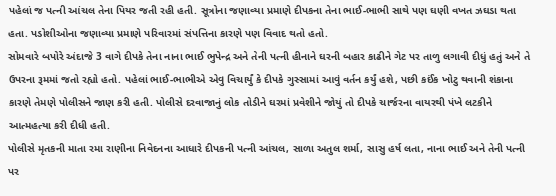પહેલાં જ પત્ની આંચલ તેના પિયર જતી રહી હતી. સૂત્રોના જણાવ્યા પ્રમાણે દીપકના તેના ભાઈ-ભાભી સાથે પણ ઘણી વખત ઝઘડા થતા હતા. પડોશીઓના જણાવ્યા પ્રમાણે પરિવારમાં સંપત્તિના કારણે પણ વિવાદ થતો હતો.
સોમવારે બપોરે અંદાજે 3 વાગે દીપકે તેના નાના ભાઈ ભુપેન્દ્ર અને તેની પત્ની હીનાને ઘરની બહાર કાઢીને ગેટ પર તાળુ લગાવી દીધું હતું અને તે ઉપરના રૂમમાં જતો રહ્યો હતો. પહેલાં ભાઈ-ભાભીએ એવુ વિચાર્યું કે દીપકે ગુસ્સામાં આવું વર્તન કર્યું હશે, પછી કઈંક ખોટુ થવાની શંકાના કારણે તેમણે પોલીસને જાણ કરી હતી. પોલીસે દરવાજાનું લોક તોડીને ઘરમાં પ્રવેશીને જોયું તો દીપકે ચાર્જરના વાયરથી પંખે લટકીને આત્મહત્યા કરી દીધી હતી.
પોલીસે મૃતકની માતા રમા રાણીના નિવેદનના આધારે દીપકની પત્ની આંચલ, સાળા અતુલ શર્મા, સાસુ હર્ષ લતા, નાના ભાઈ અને તેની પત્ની પર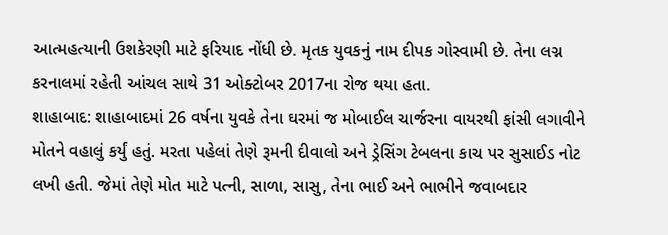આત્મહત્યાની ઉશકેરણી માટે ફરિયાદ નોંધી છે. મૃતક યુવકનું નામ દીપક ગોસ્વામી છે. તેના લગ્ન કરનાલમાં રહેતી આંચલ સાથે 31 ઓક્ટોબર 2017ના રોજ થયા હતા.
શાહાબાદ: શાહાબાદમાં 26 વર્ષના યુવકે તેના ઘરમાં જ મોબાઈલ ચાર્જરના વાયરથી ફાંસી લગાવીને મોતને વહાલું કર્યું હતું. મરતા પહેલાં તેણે રૂમની દીવાલો અને ડ્રેસિંગ ટેબલના કાચ પર સુસાઈડ નોટ લખી હતી. જેમાં તેણે મોત માટે પત્ની, સાળા, સાસુ, તેના ભાઈ અને ભાભીને જવાબદાર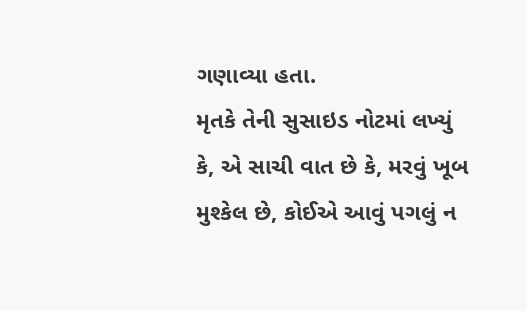ગણાવ્યા હતા.
મૃતકે તેની સુસાઇડ નોટમાં લખ્યું કે, એ સાચી વાત છે કે, મરવું ખૂબ મુશ્કેલ છે, કોઈએ આવું પગલું ન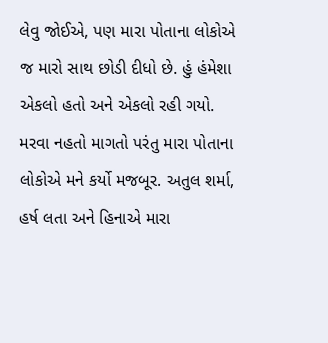લેવુ જોઈએ, પણ મારા પોતાના લોકોએ જ મારો સાથ છોડી દીધો છે. હું હંમેશા એકલો હતો અને એકલો રહી ગયો. મરવા નહતો માગતો પરંતુ મારા પોતાના લોકોએ મને કર્યો મજબૂર. અતુલ શર્મા, હર્ષ લતા અને હિનાએ મારા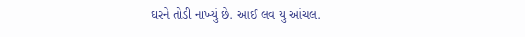ઘરને તોડી નાખ્યું છે. આઈ લવ યુ આંચલ.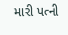મારી પત્ની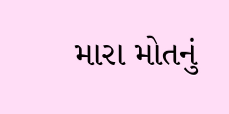મારા મોતનું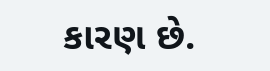કારણ છે.